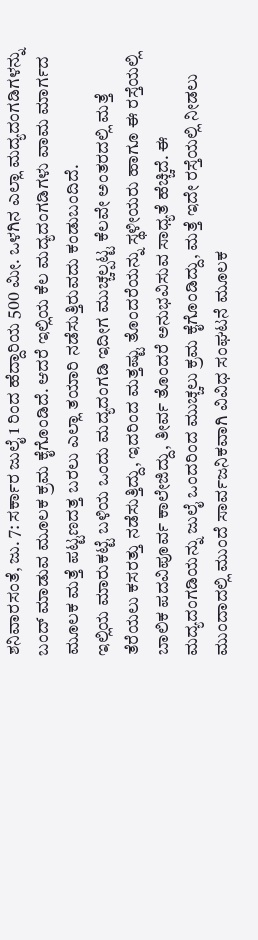ಶನಿವಾರಸಂತೆ, ಜು. 7: ಸರ್ಕಾರ ಜುಲೈ 1 ರಿಂದ ಹೆದ್ದಾರಿಯ 500 ಮೀ. ಒಳಗಿನ ಎಲ್ಲಾ ಮದ್ಯದಂಗಡಿಗಳನ್ನು ಬಂದ್ ಮಾಡುವ ಮೂಲಕ ಕ್ರಮ ಕೈಗೊಂಡಿದೆ. ಆದರೆ ಇಲ್ಲಿಯ ಕೆಲ ಮದ್ಯದಂಗಡಿಗಳು ವಾಮ ಮಾರ್ಗದ ಮೂಲಕ ಮತ್ತೆ ಪಟ್ಟಣದತ್ತ ಬರಲು ಎಲ್ಲಾ ತಯಾರಿ ನಡೆಸುತ್ತಿರುವದು ಕಂಡುಬಂದಿದೆ.
ಇಲ್ಲಿಯ ಮಾರುಕಟ್ಟೆ ಬಳಿಯ ಒಂದು ಮದ್ಯದಂಗಡಿ ಇದೀಗ ಮುಚ್ಚಲ್ಪಟ್ಟ ಕೆಲವೇ ಅಂತರದಲ್ಲಿ ಮತ್ತೆ ತೆರೆಯಲು ಕಸರತ್ತು ನಡೆಸುತ್ತಿದ್ದು, ಇದರಿಂದ ಮತ್ತಷ್ಟು ತೊಂದರೆಯನ್ನು ಸ್ಥಳೀಯರು ಹಾಗೂ ಈ ರಸ್ತೆಯಲ್ಲಿ ಬಾಲಿಕ ಪದವಿಪೂರ್ವ ಕಾಲೇಜಿದ್ದು, ತೀರ್ವ ತೊಂದರೆ ಅನುಭವಿಸುವ ಸಾಧ್ಯತೆ ಹೆಚ್ಚಿದೆ. ಈ ಮದ್ಯದಂಗಡಿಯನ್ನು ಜುಲೈ ಒಂದರಿಂದ ಮುಚ್ಚಲು ಕ್ರಮ ಕೈಗೊಂಡಿದ್ದು, ಮತ್ತೆ ಇದೇ ರಸ್ತೆಯಲ್ಲಿ ನೀಡಲು ಮುಂದಾದಲ್ಲಿ ಮುಂದೆ ಸಾರ್ವಜನಿಕವಾಗಿ ವಿವಿಧ ಸಂಘಟನೆ ಮೂಲಕ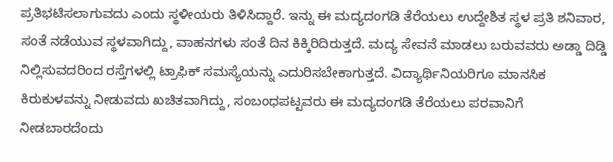ಪ್ರತಿಭಟಿಸಲಾಗುವದು ಎಂದು ಸ್ಥಳೀಯರು ತಿಳಿಸಿದ್ದಾರೆ. ಇನ್ನು ಈ ಮದ್ಯದಂಗಡಿ ತೆರೆಯಲು ಉದ್ದೇಶಿತ ಸ್ಥಳ ಪ್ರತಿ ಶನಿವಾರ, ಸಂತೆ ನಡೆಯುವ ಸ್ಥಳವಾಗಿದ್ದು, ವಾಹನಗಳು ಸಂತೆ ದಿನ ಕಿಕ್ಕಿರಿದಿರುತ್ತದೆ. ಮದ್ಯ ಸೇವನೆ ಮಾಡಲು ಬರುವವರು ಅಡ್ಡಾ ದಿಡ್ಡಿ ನಿಲ್ಲಿಸುವದರಿಂದ ರಸ್ತೆಗಳಲ್ಲಿ ಟ್ರಾಫಿಕ್ ಸಮಸ್ಯೆಯನ್ನು ಎದುರಿಸಬೇಕಾಗುತ್ತದೆ. ವಿದ್ಯಾರ್ಥಿನಿಯರಿಗೂ ಮಾನಸಿಕ ಕಿರುಕುಳವನ್ನು ನೀಡುವದು ಖಚಿತವಾಗಿದ್ದು, ಸಂಬಂಧಪಟ್ಟವರು ಈ ಮದ್ಯದಂಗಡಿ ತೆರೆಯಲು ಪರವಾನಿಗೆ ನೀಡಬಾರದೆಂದು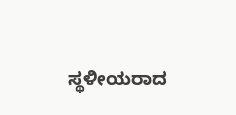ಸ್ಥಳೀಯರಾದ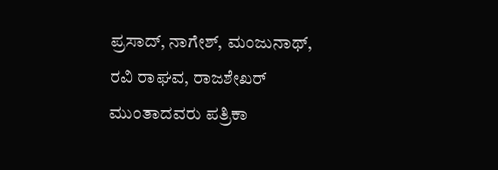ಪ್ರಸಾದ್, ನಾಗೇಶ್, ಮಂಜುನಾಥ್, ರವಿ ರಾಘವ, ರಾಜಶೇಖರ್ ಮುಂತಾದವರು ಪತ್ರಿಕಾ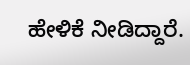ಹೇಳಿಕೆ ನೀಡಿದ್ದಾರೆ.